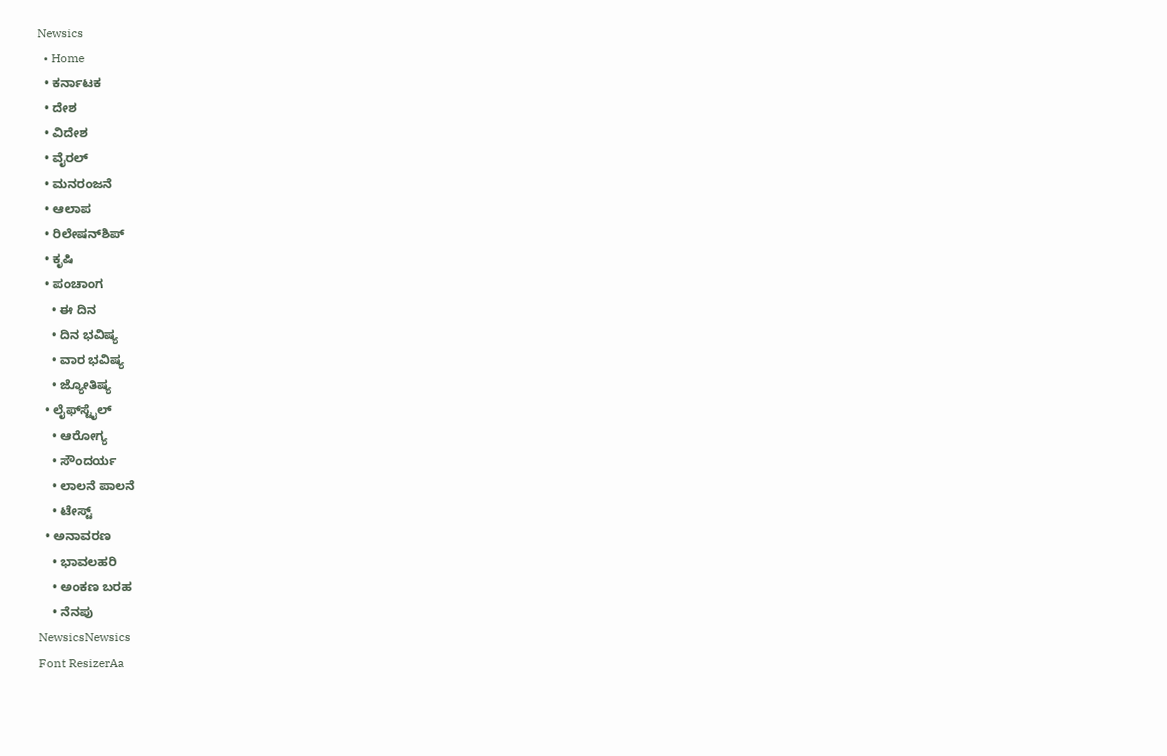Newsics
  • Home
  • ಕರ್ನಾಟಕ
  • ದೇಶ
  • ವಿದೇಶ
  • ವೈರಲ್
  • ಮನರಂಜನೆ
  • ಆಲಾಪ
  • ರಿಲೇಷನ್‌ಶಿಪ್
  • ಕೃಷಿ
  • ಪಂಚಾಂಗ
    • ಈ ದಿನ
    • ದಿನ ಭವಿಷ್ಯ
    • ವಾರ ಭವಿಷ್ಯ
    • ಜ್ಯೋತಿಷ್ಯ
  • ಲೈಫ್‌ಸ್ಟೈಲ್
    • ಆರೋಗ್ಯ
    • ಸೌಂದರ್ಯ
    • ಲಾಲನೆ ಪಾಲನೆ
    • ಟೇಸ್ಟ್
  • ಅನಾವರಣ
    • ಭಾವಲಹರಿ
    • ಅಂಕಣ ಬರಹ
    • ನೆನಪು
NewsicsNewsics
Font ResizerAa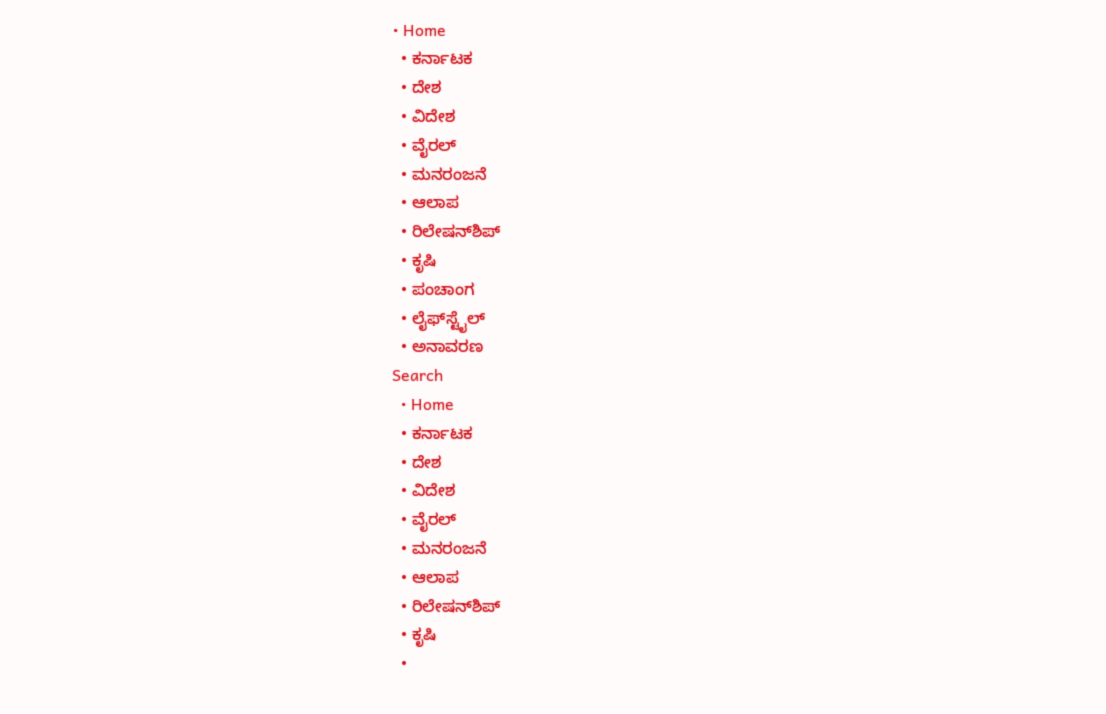• Home
  • ಕರ್ನಾಟಕ
  • ದೇಶ
  • ವಿದೇಶ
  • ವೈರಲ್
  • ಮನರಂಜನೆ
  • ಆಲಾಪ
  • ರಿಲೇಷನ್‌ಶಿಪ್
  • ಕೃಷಿ
  • ಪಂಚಾಂಗ
  • ಲೈಫ್‌ಸ್ಟೈಲ್
  • ಅನಾವರಣ
Search
  • Home
  • ಕರ್ನಾಟಕ
  • ದೇಶ
  • ವಿದೇಶ
  • ವೈರಲ್
  • ಮನರಂಜನೆ
  • ಆಲಾಪ
  • ರಿಲೇಷನ್‌ಶಿಪ್
  • ಕೃಷಿ
  •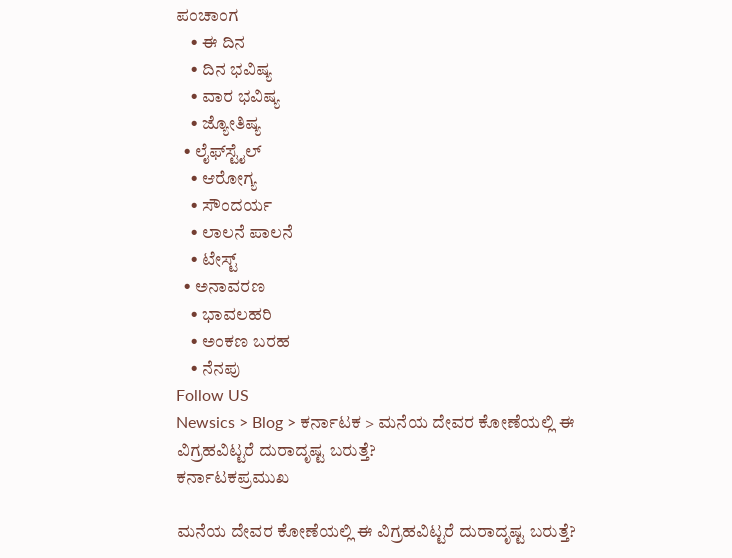ಪಂಚಾಂಗ
    • ಈ ದಿನ
    • ದಿನ ಭವಿಷ್ಯ
    • ವಾರ ಭವಿಷ್ಯ
    • ಜ್ಯೋತಿಷ್ಯ
  • ಲೈಫ್‌ಸ್ಟೈಲ್
    • ಆರೋಗ್ಯ
    • ಸೌಂದರ್ಯ
    • ಲಾಲನೆ ಪಾಲನೆ
    • ಟೇಸ್ಟ್
  • ಅನಾವರಣ
    • ಭಾವಲಹರಿ
    • ಅಂಕಣ ಬರಹ
    • ನೆನಪು
Follow US
Newsics > Blog > ಕರ್ನಾಟಕ > ಮನೆಯ ದೇವರ ಕೋಣೆಯಲ್ಲಿ ಈ ವಿಗ್ರಹವಿಟ್ಟರೆ ದುರಾದೃಷ್ಟ ಬರುತ್ತೆ?
ಕರ್ನಾಟಕಪ್ರಮುಖ

ಮನೆಯ ದೇವರ ಕೋಣೆಯಲ್ಲಿ ಈ ವಿಗ್ರಹವಿಟ್ಟರೆ ದುರಾದೃಷ್ಟ ಬರುತ್ತೆ?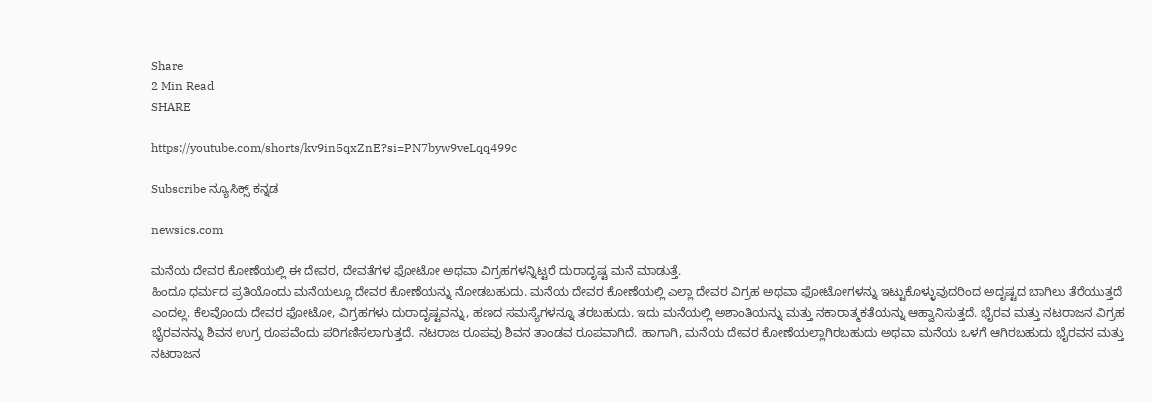Share
2 Min Read
SHARE

https://youtube.com/shorts/kv9in5qxZnE?si=PN7byw9veLqq499c

Subscribe ನ್ಯೂಸಿಕ್ಸ್ ಕನ್ನಡ

newsics.com

ಮನೆಯ ದೇವರ ಕೋಣೆಯಲ್ಲಿ ಈ ದೇವರ, ದೇವತೆಗಳ ಫೋಟೋ ಅಥವಾ ವಿಗ್ರಹಗಳನ್ನಿಟ್ಟರೆ ದುರಾದೃಷ್ಟ ಮನೆ ಮಾಡುತ್ತೆ.
ಹಿಂದೂ ಧರ್ಮದ ಪ್ರತಿಯೊಂದು ಮನೆಯಲ್ಲೂ ದೇವರ ಕೋಣೆಯನ್ನು ನೋಡಬಹುದು. ಮನೆಯ ದೇವರ ಕೋಣೆಯಲ್ಲಿ ಎಲ್ಲಾ ದೇವರ ವಿಗ್ರಹ ಅಥವಾ ಫೋಟೋಗಳನ್ನು ಇಟ್ಟುಕೊಳ್ಳುವುದರಿಂದ ಅದೃಷ್ಟದ ಬಾಗಿಲು ತೆರೆಯುತ್ತದೆ ಎಂದಲ್ಲ. ಕೆಲವೊಂದು ದೇವರ ಫೋಟೋ, ವಿಗ್ರಹಗಳು ದುರಾದೃಷ್ಟವನ್ನು, ಹಣದ ಸಮಸ್ಯೆಗಳನ್ನೂ ತರಬಹುದು. ಇದು ಮನೆಯಲ್ಲಿ ಅಶಾಂತಿಯನ್ನು ಮತ್ತು ನಕಾರಾತ್ಮಕತೆಯನ್ನು ಆಹ್ವಾನಿಸುತ್ತದೆ. ಭೈರವ ಮತ್ತು ನಟರಾಜನ ವಿಗ್ರಹ
ಭೈರವನನ್ನು ಶಿವನ ಉಗ್ರ ರೂಪವೆಂದು ಪರಿಗಣಿಸಲಾಗುತ್ತದೆ. ನಟರಾಜ ರೂಪವು ಶಿವನ ತಾಂಡವ ರೂಪವಾಗಿದೆ. ಹಾಗಾಗಿ, ಮನೆಯ ದೇವರ ಕೋಣೆಯಲ್ಲಾಗಿರಬಹುದು ಅಥವಾ ಮನೆಯ ಒಳಗೆ ಆಗಿರಬಹುದು ಭೈರವನ ಮತ್ತು ನಟರಾಜನ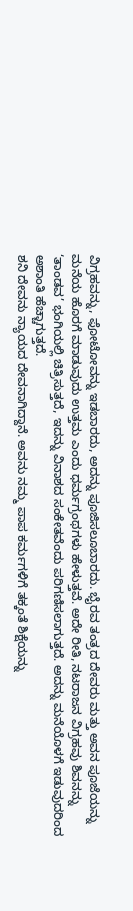ವಿಗ್ರಹವನ್ನು, ಫೋಟೋವನ್ನು ಇಡಬಾರದು, ಅದನ್ನು ಪೂಜಿಸಲೂಬಾರದು. ಭೈರವ ತಂತ್ರದ ದೇವರು ಮತ್ತು ಅವನ ಪೂಜೆಯನ್ನು ಮನೆಯ ಹೊರಗೆ ಮಾಡುವುದು ಉತ್ತಮ ಎಂದು ಧರ್ಮಗ್ರಂಥಗಳು ಹೇಳುತ್ತವೆ. ಅದೇ ರೀತಿ, ನಟರಾಜನ ವಿಗ್ರಹವು ಶಿವನನ್ನು ‘ತಾಂಡವ’ ಭಂಗಿಯಲ್ಲಿ ಚಿತ್ರಿಸುತ್ತದೆ, ಇದನ್ನು ವಿನಾಶದ ಸಂಕೇತವೆಂದು ಪರಿಗಣಿಸಲಾಗುತ್ತದೆ. ಅದನ್ನು ಮನೆಯೊಳಗೆ ಇಡುವುದರಿಂದ ಅಶಾಂತಿ ಹೆಚ್ಚಾಗುತ್ತದೆ.
ಶನಿ ದೇವನು ನ್ಯಾಯದ ದೇವನಾಗಿದ್ದಾನೆ. ಅವನು ನಮ್ಮ ಪಾಪ ಕರ್ಮಗಳಿಗೆ ತಕ್ಕಂತೆ ಶಿಕ್ಷೆಯನ್ನು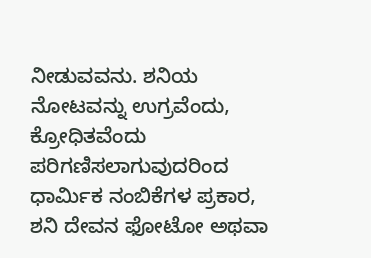ನೀಡುವವನು. ಶನಿಯ ನೋಟವನ್ನು ಉಗ್ರವೆಂದು, ಕ್ರೋಧಿತವೆಂದು ಪರಿಗಣಿಸಲಾಗುವುದರಿಂದ ಧಾರ್ಮಿಕ ನಂಬಿಕೆಗಳ ಪ್ರಕಾರ, ಶನಿ ದೇವನ ಫೋಟೋ ಅಥವಾ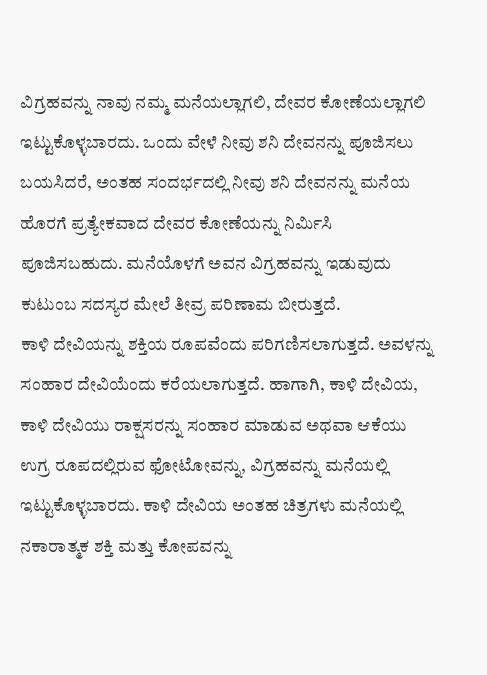ವಿಗ್ರಹವನ್ನು ನಾವು ನಮ್ಮ ಮನೆಯಲ್ಲಾಗಲಿ, ದೇವರ ಕೋಣೆಯಲ್ಲಾಗಲಿ ಇಟ್ಟುಕೊಳ್ಳಬಾರದು. ಒಂದು ವೇಳೆ ನೀವು ಶನಿ ದೇವನನ್ನು ಪೂಜಿಸಲು ಬಯಸಿದರೆ, ಅಂತಹ ಸಂದರ್ಭದಲ್ಲಿ ನೀವು ಶನಿ ದೇವನನ್ನು ಮನೆಯ ಹೊರಗೆ ಪ್ರತ್ಯೇಕವಾದ ದೇವರ ಕೋಣೆಯನ್ನು ನಿರ್ಮಿಸಿ ಪೂಜಿಸಬಹುದು. ಮನೆಯೊಳಗೆ ಅವನ ವಿಗ್ರಹವನ್ನು ಇಡುವುದು ಕುಟುಂಬ ಸದಸ್ಯರ ಮೇಲೆ ತೀವ್ರ ಪರಿಣಾಮ ಬೀರುತ್ತದೆ.
ಕಾಳಿ ದೇವಿಯನ್ನು ಶಕ್ತಿಯ ರೂಪವೆಂದು ಪರಿಗಣಿಸಲಾಗುತ್ತದೆ. ಅವಳನ್ನು ಸಂಹಾರ ದೇವಿಯೆಂದು ಕರೆಯಲಾಗುತ್ತದೆ. ಹಾಗಾಗಿ, ಕಾಳಿ ದೇವಿಯ, ಕಾಳಿ ದೇವಿಯು ರಾಕ್ಷಸರನ್ನು ಸಂಹಾರ ಮಾಡುವ ಅಥವಾ ಆಕೆಯು ಉಗ್ರ ರೂಪದಲ್ಲಿರುವ ಫೋಟೋವನ್ನು, ವಿಗ್ರಹವನ್ನು ಮನೆಯಲ್ಲಿ ಇಟ್ಟುಕೊಳ್ಳಬಾರದು. ಕಾಳಿ ದೇವಿಯ ಅಂತಹ ಚಿತ್ರಗಳು ಮನೆಯಲ್ಲಿ ನಕಾರಾತ್ಮಕ ಶಕ್ತಿ ಮತ್ತು ಕೋಪವನ್ನು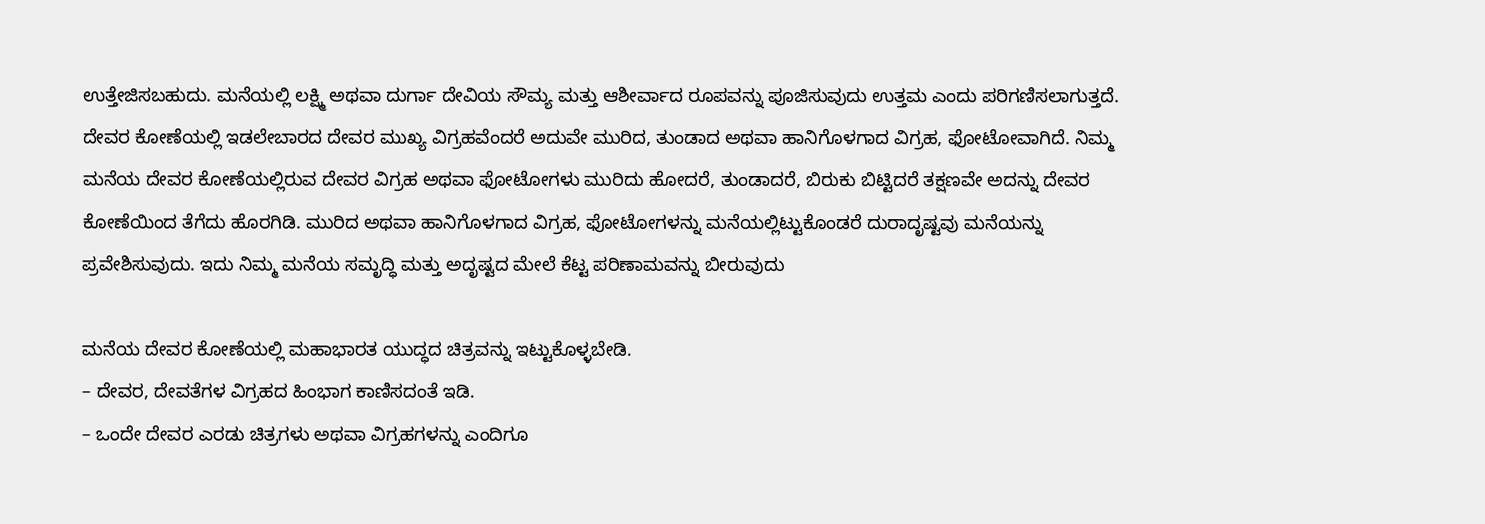ಉತ್ತೇಜಿಸಬಹುದು. ಮನೆಯಲ್ಲಿ ಲಕ್ಷ್ಮಿ ಅಥವಾ ದುರ್ಗಾ ದೇವಿಯ ಸೌಮ್ಯ ಮತ್ತು ಆಶೀರ್ವಾದ ರೂಪವನ್ನು ಪೂಜಿಸುವುದು ಉತ್ತಮ ಎಂದು ಪರಿಗಣಿಸಲಾಗುತ್ತದೆ.
ದೇವರ ಕೋಣೆಯಲ್ಲಿ ಇಡಲೇಬಾರದ ದೇವರ ಮುಖ್ಯ ವಿಗ್ರಹವೆಂದರೆ ಅದುವೇ ಮುರಿದ, ತುಂಡಾದ ಅಥವಾ ಹಾನಿಗೊಳಗಾದ ವಿಗ್ರಹ, ಫೋಟೋವಾಗಿದೆ. ನಿಮ್ಮ ಮನೆಯ ದೇವರ ಕೋಣೆಯಲ್ಲಿರುವ ದೇವರ ವಿಗ್ರಹ ಅಥವಾ ಫೋಟೋಗಳು ಮುರಿದು ಹೋದರೆ, ತುಂಡಾದರೆ, ಬಿರುಕು ಬಿಟ್ಟಿದರೆ ತಕ್ಷಣವೇ ಅದನ್ನು ದೇವರ ಕೋಣೆಯಿಂದ ತೆಗೆದು ಹೊರಗಿಡಿ. ಮುರಿದ ಅಥವಾ ಹಾನಿಗೊಳಗಾದ ವಿಗ್ರಹ, ಫೋಟೋಗಳನ್ನು ಮನೆಯಲ್ಲಿಟ್ಟುಕೊಂಡರೆ ದುರಾದೃಷ್ಟವು ಮನೆಯನ್ನು ಪ್ರವೇಶಿಸುವುದು. ಇದು ನಿಮ್ಮ ಮನೆಯ ಸಮೃದ್ಧಿ ಮತ್ತು ಅದೃಷ್ಟದ ಮೇಲೆ ಕೆಟ್ಟ ಪರಿಣಾಮವನ್ನು ಬೀರುವುದು

ಮನೆಯ ದೇವರ ಕೋಣೆಯಲ್ಲಿ ಮಹಾಭಾರತ ಯುದ್ಧದ ಚಿತ್ರವನ್ನು ಇಟ್ಟುಕೊಳ್ಳಬೇಡಿ.
– ದೇವರ, ದೇವತೆಗಳ ವಿಗ್ರಹದ ಹಿಂಭಾಗ ಕಾಣಿಸದಂತೆ ಇಡಿ.
– ಒಂದೇ ದೇವರ ಎರಡು ಚಿತ್ರಗಳು ಅಥವಾ ವಿಗ್ರಹಗಳನ್ನು ಎಂದಿಗೂ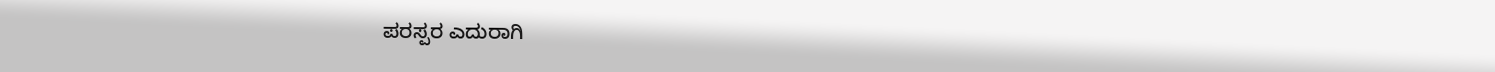ಪರಸ್ಪರ ಎದುರಾಗಿ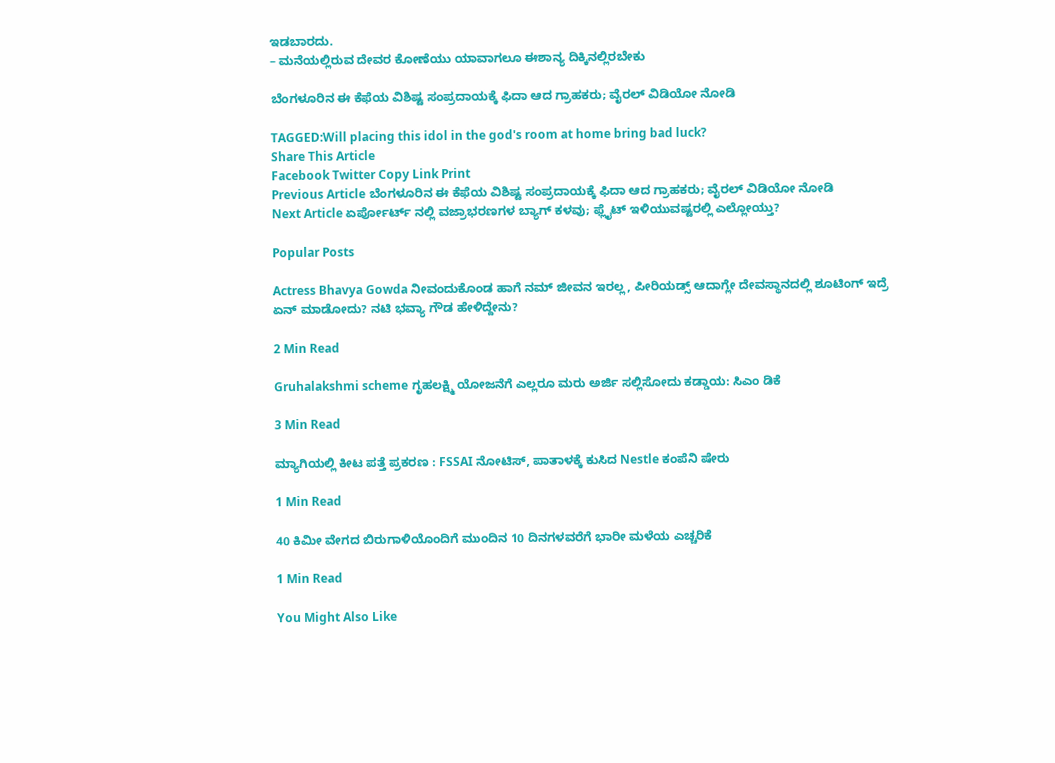ಇಡಬಾರದು.
– ಮನೆಯಲ್ಲಿರುವ ದೇವರ ಕೋಣೆಯು ಯಾವಾಗಲೂ ಈಶಾನ್ಯ ದಿಕ್ಕಿನಲ್ಲಿರಬೇಕು

ಬೆಂಗಳೂರಿನ ಈ ಕೆಫೆಯ ವಿಶಿಷ್ಟ ಸಂಪ್ರದಾಯಕ್ಕೆ ಫಿದಾ ಆದ ಗ್ರಾಹಕರು; ವೈರಲ್ ವಿಡಿಯೋ ನೋಡಿ

TAGGED:Will placing this idol in the god's room at home bring bad luck?
Share This Article
Facebook Twitter Copy Link Print
Previous Article ಬೆಂಗಳೂರಿನ ಈ ಕೆಫೆಯ ವಿಶಿಷ್ಟ ಸಂಪ್ರದಾಯಕ್ಕೆ ಫಿದಾ ಆದ ಗ್ರಾಹಕರು; ವೈರಲ್ ವಿಡಿಯೋ ನೋಡಿ
Next Article ಏರ್ಪೋರ್ಟ್ ನಲ್ಲಿ ವಜ್ರಾಭರಣಗಳ ಬ್ಯಾಗ್ ಕಳವು; ಫ್ಲೈಟ್‌ ಇಳಿಯುವಷ್ಟರಲ್ಲಿ ಎಲ್ಲೋಯ್ತು?

Popular Posts

Actress Bhavya Gowda ನೀವಂದುಕೊಂಡ ಹಾಗೆ ನಮ್ ಜೀವನ ಇರಲ್ಲ, ಪೀರಿಯಡ್ಸ್‌ ಆದಾಗ್ಲೇ ದೇವಸ್ಥಾನದಲ್ಲಿ ಶೂಟಿಂಗ್‌ ಇದ್ರೆ ಏನ್‌ ಮಾಡೋದು? ನಟಿ‌ ಭವ್ಯಾ ಗೌಡ ಹೇಳಿದ್ದೇನು?

2 Min Read

Gruhalakshmi scheme ಗೃಹಲಕ್ಷ್ಮಿ ಯೋಜನೆಗೆ ಎಲ್ಲರೂ ಮರು ಅರ್ಜಿ ಸಲ್ಲಿಸೋದು ಕಡ್ಡಾಯ: ಸಿಎಂ ಡಿಕೆ

3 Min Read

ಮ್ಯಾಗಿಯಲ್ಲಿ ಕೀಟ ಪತ್ತೆ ಪ್ರಕರಣ : FSSAI ನೋಟಿಸ್, ಪಾತಾಳಕ್ಕೆ ಕುಸಿದ Nestle ಕಂಪೆನಿ ಷೇರು

1 Min Read

40 ಕಿಮೀ ವೇಗದ ಬಿರುಗಾಳಿಯೊಂದಿಗೆ ಮುಂದಿನ 10 ದಿನಗಳವರೆಗೆ ಭಾರೀ ಮಳೆಯ ಎಚ್ಚರಿಕೆ

1 Min Read

You Might Also Like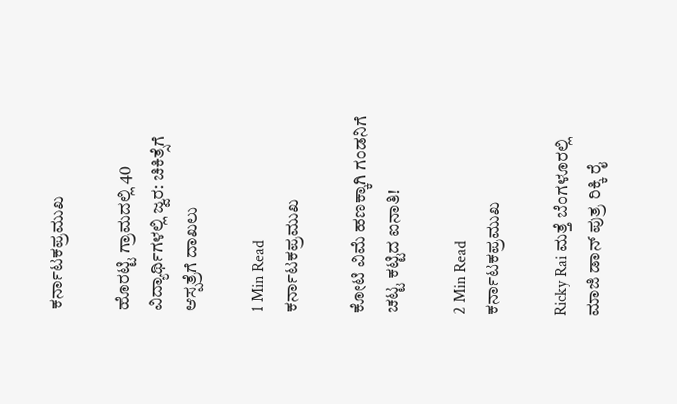ಕರ್ನಾಟಕಪ್ರಮುಖ

ಹೊರಟ್ಟಿ ಗ್ರಾಮದಲ್ಲಿ 40 ವಿದ್ಯಾರ್ಥಿಗಳಲ್ಲಿ ಜ್ವರ: ಚಿಕಿತ್ಸೆಗೆ ಆಸ್ಪತ್ರೆಗೆ ದಾಖಲು

1 Min Read
ಕರ್ನಾಟಕಪ್ರಮುಖ

ಕೋಟಿ ವಿಮೆ ಹಣಕ್ಕಾಗಿ ಗಂಡನಿಗೆ ಚಟ್ಟ ಕಟ್ಟಿದ ಐನಾತಿ!

2 Min Read
ಕರ್ನಾಟಕಪ್ರಮುಖ

Ricky Rai ಮತ್ತೆ ಬೆಂಗಳೂರಲ್ಲಿ ಮಾಜಿ ಡಾನ್ ಪುತ್ರ ರಿಕ್ಕಿ ರೈ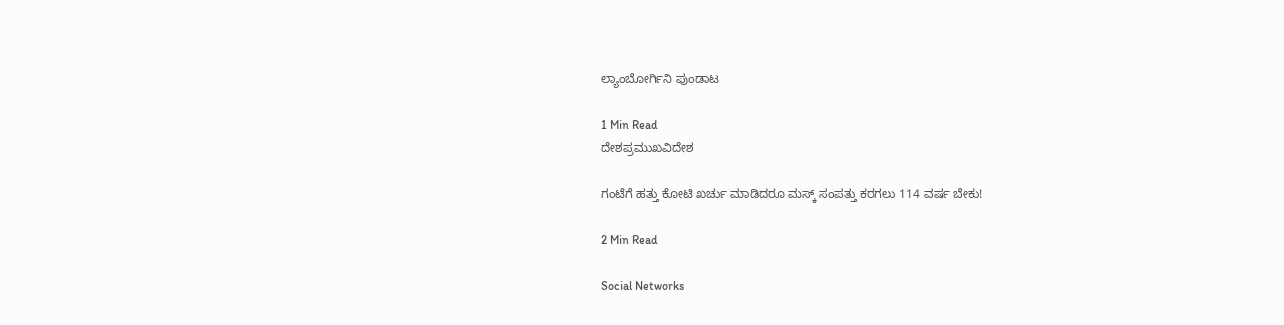ಲ್ಯಾಂಬೋರ್ಗಿನಿ ಪುಂಡಾಟ

1 Min Read
ದೇಶಪ್ರಮುಖವಿದೇಶ

ಗಂಟೆಗೆ ಹತ್ತು‌ ಕೋಟಿ‌ ಖರ್ಚು‌ ಮಾಡಿದರೂ ಮಸ್ಕ್ ಸಂಪತ್ತು ಕರಗಲು 114 ವರ್ಷ ಬೇಕು!

2 Min Read

Social Networks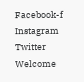Facebook-f Instagram Twitter
Welcome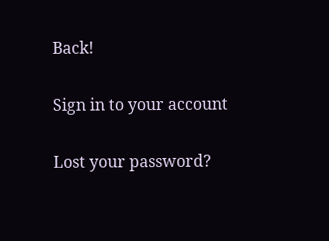Back!

Sign in to your account

Lost your password?